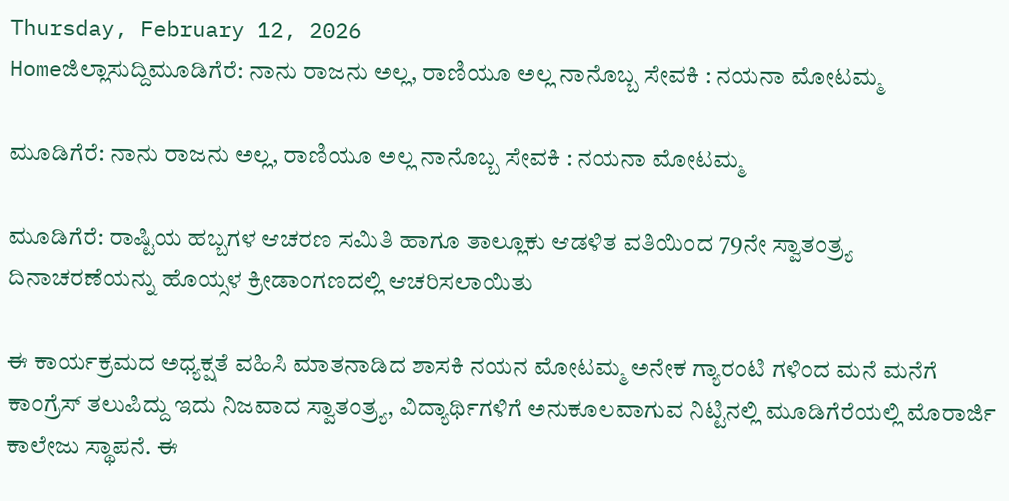Thursday, February 12, 2026
Homeಜಿಲ್ಲಾಸುದ್ದಿಮೂಡಿಗೆರೆ: ನಾನು ರಾಜನು ಅಲ್ಲ, ರಾಣಿಯೂ ಅಲ್ಲ ನಾನೊಬ್ಬ ಸೇವಕಿ : ನಯನಾ ಮೋಟಮ್ಮ

ಮೂಡಿಗೆರೆ: ನಾನು ರಾಜನು ಅಲ್ಲ, ರಾಣಿಯೂ ಅಲ್ಲ ನಾನೊಬ್ಬ ಸೇವಕಿ : ನಯನಾ ಮೋಟಮ್ಮ

ಮೂಡಿಗೆರೆ: ರಾಷ್ಟಿಯ ಹಬ್ಬಗಳ ಆಚರಣ ಸಮಿತಿ ಹಾಗೂ ತಾಲ್ಲೂಕು ಆಡಳಿತ ವತಿಯಿಂದ 79ನೇ ಸ್ವಾತಂತ್ರ್ಯ ದಿನಾಚರಣೆಯನ್ನು ಹೊಯ್ಸಳ ಕ್ರೀಡಾಂಗಣದಲ್ಲಿ ಆಚರಿಸಲಾಯಿತು

ಈ ಕಾರ್ಯಕ್ರಮದ ಅಧ್ಯಕ್ಷತೆ ವಹಿಸಿ ಮಾತನಾಡಿದ ಶಾಸಕಿ ನಯನ ಮೋಟಮ್ಮ ಅನೇಕ ಗ್ಯಾರಂಟಿ ಗಳಿಂದ ಮನೆ ಮನೆಗೆ ಕಾಂಗ್ರೆಸ್ ತಲುಪಿದ್ದು ಇದು ನಿಜವಾದ ಸ್ವಾತಂತ್ರ್ಯ, ವಿದ್ಯಾರ್ಥಿಗಳಿಗೆ ಅನುಕೂಲವಾಗುವ ನಿಟ್ಟಿನಲ್ಲಿ ಮೂಡಿಗೆರೆಯಲ್ಲಿ ಮೊರಾರ್ಜಿ ಕಾಲೇಜು ಸ್ಥಾಪನೆ. ಈ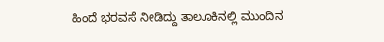ಹಿಂದೆ ಭರವಸೆ ನೀಡಿದ್ದು ತಾಲೂಕಿನಲ್ಲಿ ಮುಂದಿನ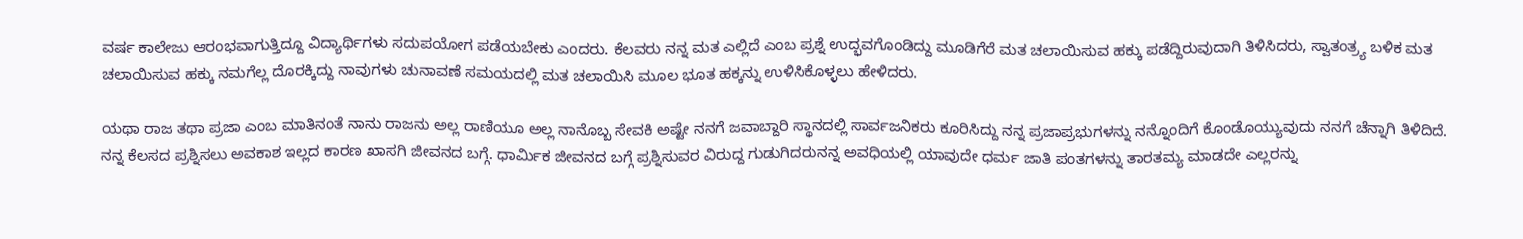ವರ್ಷ ಕಾಲೇಜು ಆರಂಭವಾಗುತ್ತಿದ್ದೂ ವಿದ್ಯಾರ್ಥಿಗಳು ಸದುಪಯೋಗ ಪಡೆಯಬೇಕು ಎಂದರು. ಕೆಲವರು ನನ್ನ ಮತ ಎಲ್ಲಿದೆ ಎಂಬ ಪ್ರಶ್ನೆ ಉದ್ಭವಗೊಂಡಿದ್ದು ಮೂಡಿಗೆರೆ ಮತ ಚಲಾಯಿಸುವ ಹಕ್ಕು ಪಡೆದ್ದಿರುವುದಾಗಿ ತಿಳಿಸಿದರು, ಸ್ವಾತಂತ್ರ್ಯ ಬಳಿಕ ಮತ ಚಲಾಯಿಸುವ ಹಕ್ಕು ನಮಗೆಲ್ಲ ದೊರಕ್ಕಿದ್ದು ನಾವುಗಳು ಚುನಾವಣೆ ಸಮಯದಲ್ಲಿ ಮತ ಚಲಾಯಿಸಿ ಮೂಲ ಭೂತ ಹಕ್ಕನ್ನು ಉಳಿಸಿಕೊಳ್ಳಲು ಹೇಳಿದರು.

ಯಥಾ ರಾಜ ತಥಾ ಪ್ರಜಾ ಎಂಬ ಮಾತಿನಂತೆ ನಾನು ರಾಜನು ಅಲ್ಲ ರಾಣಿಯೂ ಅಲ್ಲ ನಾನೊಬ್ಬ ಸೇವಕಿ ಅಷ್ಟೇ ನನಗೆ ಜವಾಬ್ದಾರಿ ಸ್ಥಾನದಲ್ಲಿ ಸಾರ್ವಜನಿಕರು ಕೂರಿಸಿದ್ದು ನನ್ನ ಪ್ರಜಾಪ್ರಭುಗಳನ್ನು ನನ್ನೊಂದಿಗೆ ಕೊಂಡೊಯ್ಯುವುದು ನನಗೆ ಚೆನ್ನಾಗಿ ತಿಳಿದಿದೆ. ನನ್ನ ಕೆಲಸದ ಪ್ರಶ್ನಿಸಲು ಅವಕಾಶ ಇಲ್ಲದ ಕಾರಣ ಖಾಸಗಿ ಜೀವನದ ಬಗ್ಗೆ. ಧಾರ್ಮಿಕ ಜೀವನದ ಬಗ್ಗೆ ಪ್ರಶ್ನಿಸುವರ ವಿರುದ್ದ ಗುಡುಗಿದರುನನ್ನ ಅವಧಿಯಲ್ಲಿ ಯಾವುದೇ ಧರ್ಮ ಜಾತಿ ಪಂತಗಳನ್ನು ತಾರತಮ್ಯ ಮಾಡದೇ ಎಲ್ಲರನ್ನು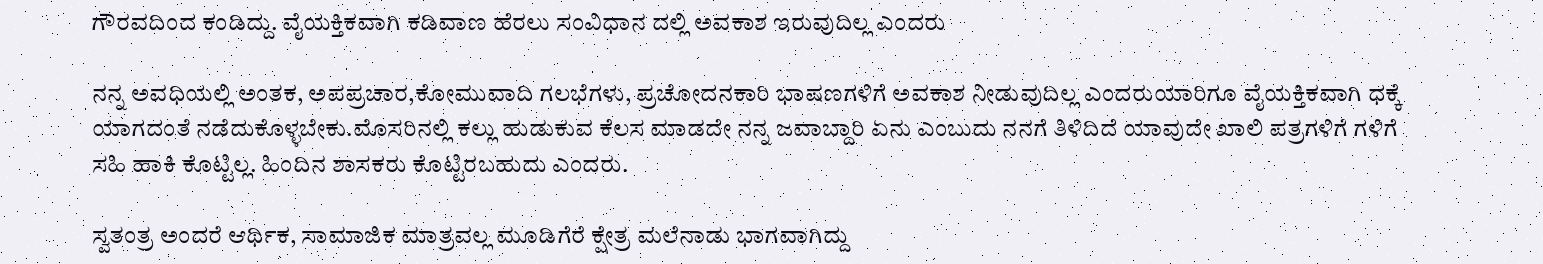ಗೌರವದಿಂದ ಕಂಡಿದ್ದು. ವೈಯಕ್ತಿಕವಾಗಿ ಕಡಿವಾಣ ಹೆರಲು ಸಂವಿಧಾನ ದಲ್ಲಿ ಅವಕಾಶ ಇರುವುದಿಲ್ಲ ಎಂದರು

ನನ್ನ ಅವಧಿಯಲ್ಲಿ ಅಂತಕ, ಅಪಪ್ರಚಾರ,ಕೋಮುವಾದಿ ಗಲಭೆಗಳು, ಪ್ರಚೋದನಕಾರಿ ಭಾಷಣಗಳಿಗೆ ಅವಕಾಶ ನೀಡುವುದಿಲ್ಲ ಎಂದರುಯಾರಿಗೂ ವೈಯಕ್ತಿಕವಾಗಿ ಧಕ್ಕೆ ಯಾಗದಂತೆ ನಡೆದುಕೊಳ್ಳಬೇಕು.ಮೊಸರಿನಲ್ಲಿ ಕಲ್ಲು ಹುಡುಕುವ ಕೆಲಸ ಮಾಡದೇ ನನ್ನ ಜವಾಬ್ದಾರಿ ಏನು ಎಂಬುದು ನನಗೆ ತಿಳಿದಿದೆ ಯಾವುದೇ ಖಾಲಿ ಪತ್ರಗಳಿಗೆ ಗಳಿಗೆ ಸಹಿ ಹಾಕಿ ಕೊಟ್ಟಿಲ್ಲ. ಹಿಂದಿನ ಶಾಸಕರು ಕೊಟ್ಟಿರಬಹುದು ಎಂದರು.

ಸ್ವತಂತ್ರ ಅಂದರೆ ಆರ್ಥಿಕ, ಸಾಮಾಜಿಕ ಮಾತ್ರವಲ್ಲ ಮೂಡಿಗೆರೆ ಕ್ಷೇತ್ರ ಮಲೆನಾಡು ಭಾಗವಾಗಿದ್ದು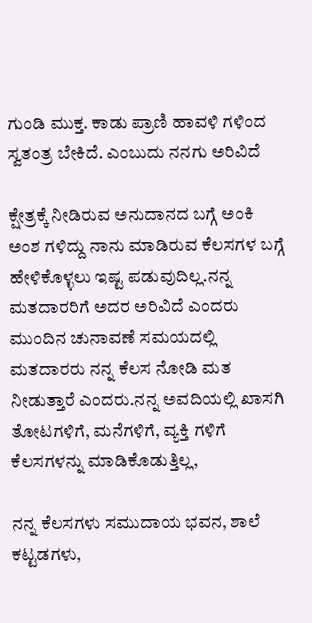ಗುಂಡಿ ಮುಕ್ತ. ಕಾಡು ಪ್ರಾಣಿ ಹಾವಳಿ ಗಳಿಂದ ಸ್ವತಂತ್ರ ಬೇಕಿದೆ. ಎಂಬುದು ನನಗು ಅರಿವಿದೆ

ಕ್ಷೇತ್ರಕ್ಕೆ ನೀಡಿರುವ ಅನುದಾನದ ಬಗ್ಗೆ ಅಂಕಿ ಅಂಶ ಗಳಿದ್ದು ನಾನು ಮಾಡಿರುವ ಕೆಲಸಗಳ ಬಗ್ಗೆ ಹೇಳಿಕೊಳ್ಳಲು ಇಷ್ಟ ಪಡುವುದಿಲ್ಲ.ನನ್ನ ಮತದಾರರಿಗೆ ಅದರ ಅರಿವಿದೆ ಎಂದರು ಮುಂದಿನ ಚುನಾವಣೆ ಸಮಯದಲ್ಲಿ ಮತದಾರರು ನನ್ನ ಕೆಲಸ ನೋಡಿ ಮತ ನೀಡುತ್ತಾರೆ ಎಂದರು.ನನ್ನ ಅವದಿಯಲ್ಲಿ ಖಾಸಗಿ ತೋಟಗಳಿಗೆ, ಮನೆಗಳಿಗೆ, ವ್ಯಕ್ತಿ ಗಳಿಗೆ ಕೆಲಸಗಳನ್ನು ಮಾಡಿಕೊಡುತ್ತಿಲ್ಲ,

ನನ್ನ ಕೆಲಸಗಳು ಸಮುದಾಯ ಭವನ, ಶಾಲೆ ಕಟ್ಟಡಗಳು,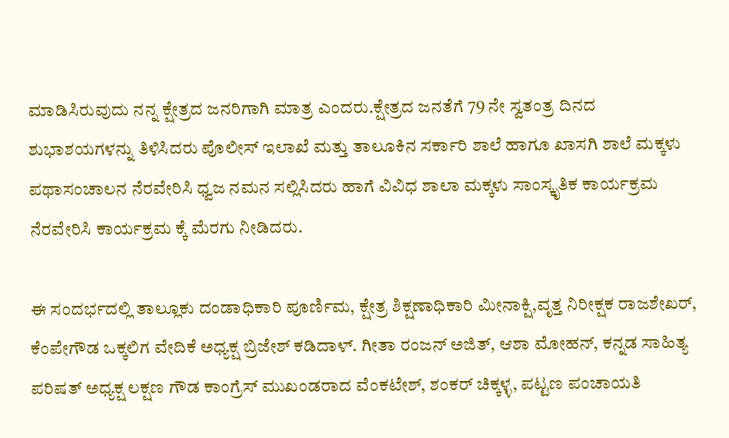ಮಾಡಿಸಿರುವುದು ನನ್ನ ಕ್ಷೇತ್ರದ ಜನರಿಗಾಗಿ ಮಾತ್ರ ಎಂದರು.ಕ್ಷೇತ್ರದ ಜನತೆಗೆ 79 ನೇ ಸ್ವತಂತ್ರ ದಿನದ ಶುಭಾಶಯಗಳನ್ನು ತಿಳಿಸಿದರು ಪೊಲೀಸ್ ಇಲಾಖೆ ಮತ್ತು ತಾಲೂಕಿನ ಸರ್ಕಾರಿ ಶಾಲೆ ಹಾಗೂ ಖಾಸಗಿ ಶಾಲೆ ಮಕ್ಕಳು ಪಥಾಸಂಚಾಲನ ನೆರವೇರಿಸಿ ಧ್ವಜ ನಮನ ಸಲ್ಲಿಸಿದರು ಹಾಗೆ ವಿವಿಧ ಶಾಲಾ ಮಕ್ಕಳು ಸಾಂಸ್ಕೃತಿಕ ಕಾರ್ಯಕ್ರಮ ನೆರವೇರಿಸಿ ಕಾರ್ಯಕ್ರಮ ಕ್ಕೆ ಮೆರಗು ನೀಡಿದರು.

ಈ ಸಂದರ್ಭದಲ್ಲಿ ತಾಲ್ಲೂಕು ದಂಡಾಧಿಕಾರಿ ಪೂರ್ಣಿಮ, ಕ್ಷೇತ್ರ ಶಿಕ್ಷಣಾಧಿಕಾರಿ ಮೀನಾಕ್ಷಿ,ವೃತ್ತ ನಿರೀಕ್ಷಕ ರಾಜಶೇಖರ್, ಕೆಂಪೇಗೌಡ ಒಕ್ಕಲಿಗ ವೇದಿಕೆ ಅಧ್ಯಕ್ಷ ಬ್ರಿಜೇಶ್ ಕಡಿದಾಳ್. ಗೀತಾ ರಂಜನ್ ಅಜಿತ್, ಆಶಾ ಮೋಹನ್, ಕನ್ನಡ ಸಾಹಿತ್ಯ ಪರಿಷತ್ ಅಧ್ಯಕ್ಷ ಲಕ್ಷಣ ಗೌಡ ಕಾಂಗ್ರೆಸ್ ಮುಖಂಡರಾದ ವೆಂಕಟೇಶ್, ಶಂಕರ್ ಚಿಕ್ಕಳ್ಳ, ಪಟ್ಟಣ ಪಂಚಾಯತಿ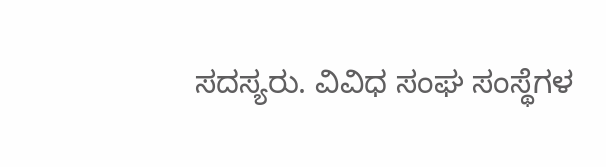ಸದಸ್ಯರು. ವಿವಿಧ ಸಂಘ ಸಂಸ್ಥೆಗಳ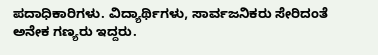ಪದಾಧಿಕಾರಿಗಳು. ವಿದ್ಯಾರ್ಥಿಗಳು, ಸಾರ್ವಜನಿಕರು ಸೇರಿದಂತೆ ಅನೇಕ ಗಣ್ಯರು ಇದ್ದರು.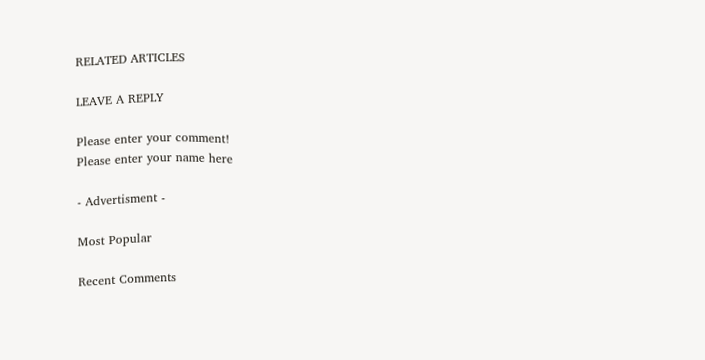RELATED ARTICLES

LEAVE A REPLY

Please enter your comment!
Please enter your name here

- Advertisment -

Most Popular

Recent Comments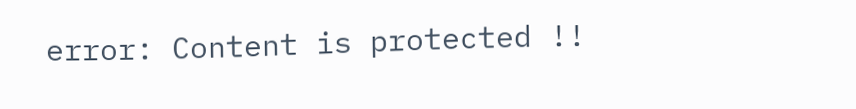error: Content is protected !!